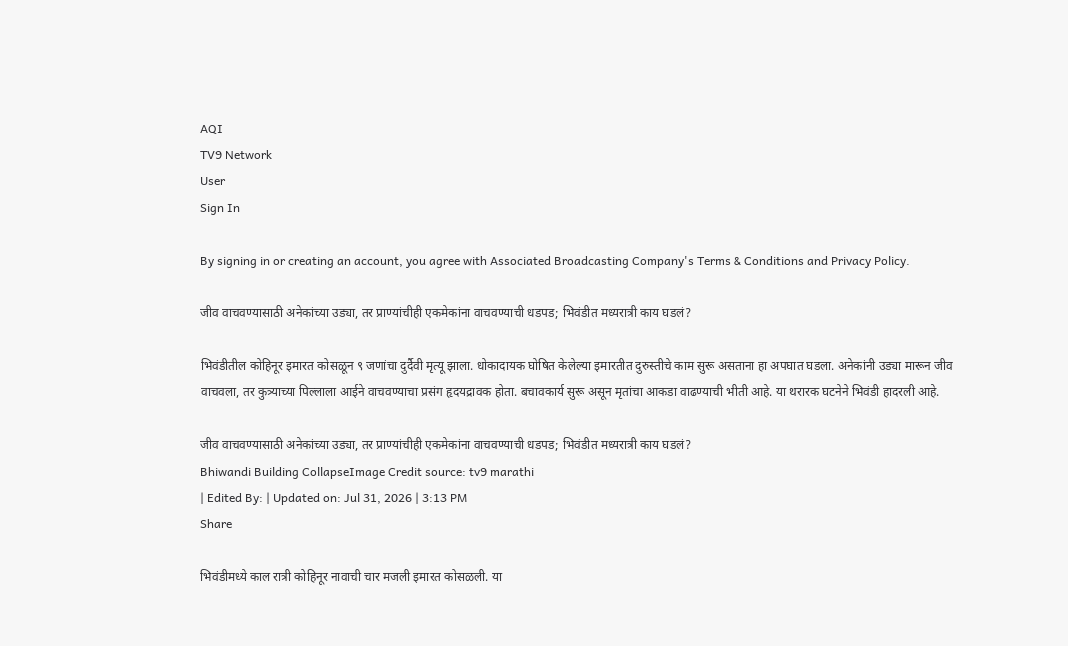AQI
TV9 Network
User
Sign In

By signing in or creating an account, you agree with Associated Broadcasting Company's Terms & Conditions and Privacy Policy.

जीव वाचवण्यासाठी अनेकांच्या उड्या, तर प्राण्यांचीही एकमेकांना वाचवण्याची धडपड; भिवंडीत मध्यरात्री काय घडलं?

भिवंडीतील कोहिनूर इमारत कोसळून ९ जणांचा दुर्दैवी मृत्यू झाला. धोकादायक घोषित केलेल्या इमारतीत दुरुस्तीचे काम सुरू असताना हा अपघात घडला. अनेकांनी उड्या मारून जीव वाचवला, तर कुत्र्याच्या पिल्लाला आईने वाचवण्याचा प्रसंग हृदयद्रावक होता. बचावकार्य सुरू असून मृतांचा आकडा वाढण्याची भीती आहे. या थरारक घटनेने भिवंडी हादरली आहे.

जीव वाचवण्यासाठी अनेकांच्या उड्या, तर प्राण्यांचीही एकमेकांना वाचवण्याची धडपड; भिवंडीत मध्यरात्री काय घडलं?
Bhiwandi Building CollapseImage Credit source: tv9 marathi
| Edited By: | Updated on: Jul 31, 2026 | 3:13 PM
Share

भिवंडीमध्ये काल रात्री कोहिनूर नावाची चार मजली इमारत कोसळली. या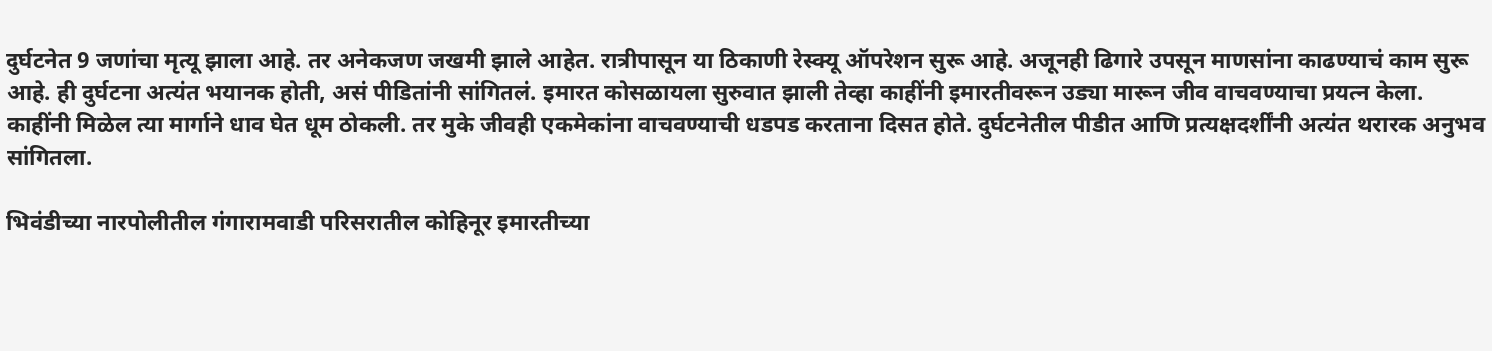दुर्घटनेत 9 जणांचा मृत्यू झाला आहे. तर अनेकजण जखमी झाले आहेत. रात्रीपासून या ठिकाणी रेस्क्यू ऑपरेशन सुरू आहे. अजूनही ढिगारे उपसून माणसांना काढण्याचं काम सुरू आहे. ही दुर्घटना अत्यंत भयानक होती, असं पीडितांनी सांगितलं. इमारत कोसळायला सुरुवात झाली तेव्हा काहींनी इमारतीवरून उड्या मारून जीव वाचवण्याचा प्रयत्न केला. काहींनी मिळेल त्या मार्गाने धाव घेत धूम ठोकली. तर मुके जीवही एकमेकांना वाचवण्याची धडपड करताना दिसत होते. दुर्घटनेतील पीडीत आणि प्रत्यक्षदर्शींनी अत्यंत थरारक अनुभव सांगितला.

भिवंडीच्या नारपोलीतील गंगारामवाडी परिसरातील कोहिनूर इमारतीच्या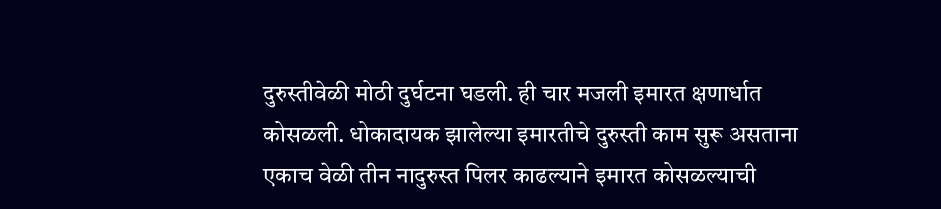दुरुस्तीवेळी मोठी दुर्घटना घडली. ही चार मजली इमारत क्षणार्धात कोसळली. धोकादायक झालेल्या इमारतीचे दुरुस्ती काम सुरू असताना एकाच वेळी तीन नादुरुस्त पिलर काढल्याने इमारत कोसळल्याची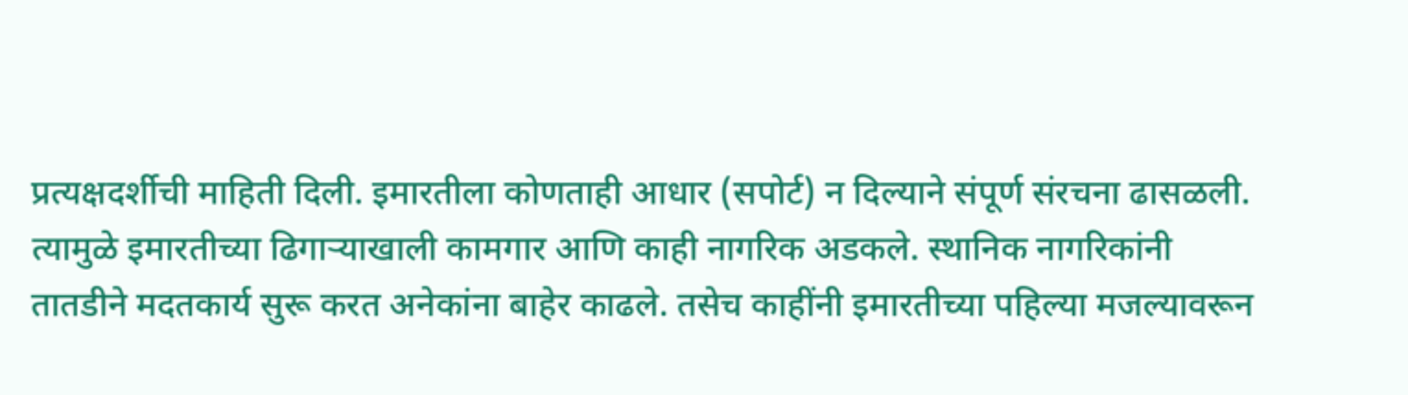प्रत्यक्षदर्शीची माहिती दिली. इमारतीला कोणताही आधार (सपोर्ट) न दिल्याने संपूर्ण संरचना ढासळली. त्यामुळे इमारतीच्या ढिगाऱ्याखाली कामगार आणि काही नागरिक अडकले. स्थानिक नागरिकांनी तातडीने मदतकार्य सुरू करत अनेकांना बाहेर काढले. तसेच काहींनी इमारतीच्या पहिल्या मजल्यावरून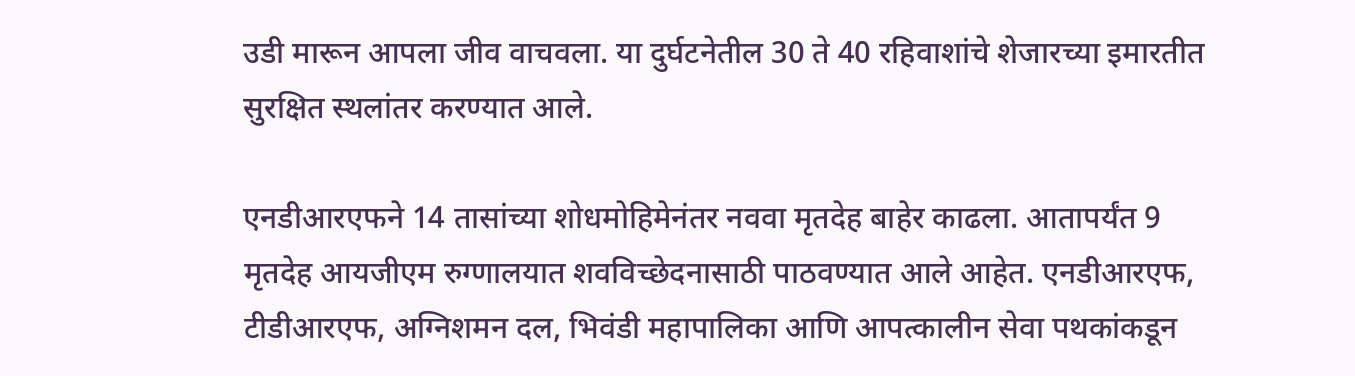उडी मारून आपला जीव वाचवला. या दुर्घटनेतील 30 ते 40 रहिवाशांचे शेजारच्या इमारतीत सुरक्षित स्थलांतर करण्यात आले.

एनडीआरएफने 14 तासांच्या शोधमोहिमेनंतर नववा मृतदेह बाहेर काढला. आतापर्यंत 9 मृतदेह आयजीएम रुग्णालयात शवविच्छेदनासाठी पाठवण्यात आले आहेत. एनडीआरएफ, टीडीआरएफ, अग्निशमन दल, भिवंडी महापालिका आणि आपत्कालीन सेवा पथकांकडून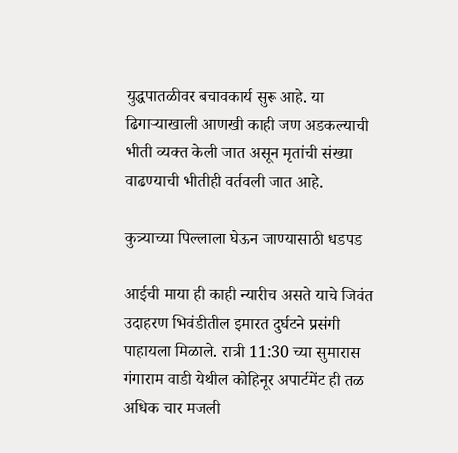युद्धपातळीवर बचावकार्य सुरू आहे. या ढिगाऱ्याखाली आणखी काही जण अडकल्याची भीती व्यक्त केली जात असून मृतांची संख्या वाढण्याची भीतीही वर्तवली जात आहे.

कुत्र्याच्या पिल्लाला घेऊन जाण्यासाठी धडपड

आईची माया ही काही न्यारीच असते याचे जिवंत उदाहरण भिवंडीतील इमारत दुर्घटने प्रसंगी पाहायला मिळाले. रात्री 11:30 च्या सुमारास गंगाराम वाडी येथील कोहिनूर अपार्टमेंट ही तळ अधिक चार मजली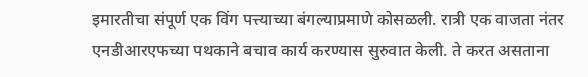इमारतीचा संपूर्ण एक विंग पत्त्याच्या बंगल्याप्रमाणे कोसळली. रात्री एक वाजता नंतर एनडीआरएफच्या पथकाने बचाव कार्य करण्यास सुरुवात केली. ते करत असताना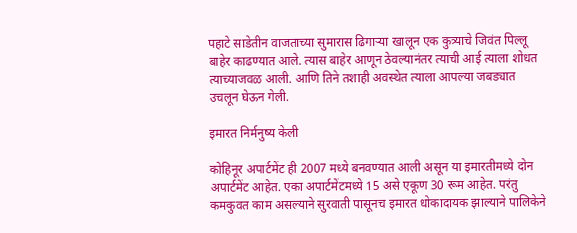पहाटे साडेतीन वाजताच्या सुमारास ढिगाऱ्या खालून एक कुत्र्याचे जिवंत पिल्लू बाहेर काढण्यात आले. त्यास बाहेर आणून ठेवल्यानंतर त्याची आई त्याला शोधत त्याच्याजवळ आली. आणि तिने तशाही अवस्थेत त्याला आपल्या जबड्यात उचलून घेऊन गेली.

इमारत निर्मनुष्य केली

कोहिनूर अपार्टमेंट ही 2007 मध्ये बनवण्यात आली असून या इमारतीमध्ये दोन अपार्टमेंट आहेत. एका अपार्टमेंटमध्ये 15 असे एकूण 30 रूम आहेत. परंतु कमकुवत काम असल्याने सुरवाती पासूनच इमारत धोकादायक झाल्याने पालिकेने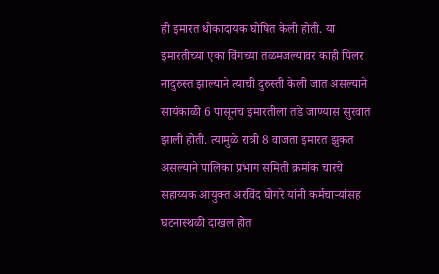ही इमारत धोकादायक घोषित केली होती. या इमारतीच्या एका विंगच्या तळमजल्यावर काही पिलर नादुरुस्त झाल्याने त्याची दुरुस्ती केली जात असल्याने सायंकाळी 6 पासूनच इमारतीला तडे जाण्यास सुरवात झाली होती. त्यामुळे रात्री 8 वाजता इमारत झुकत असल्याने पालिका प्रभाग समिती क्रमांक चारचे सहाय्यक आयुक्त अरविंद घोगरे यांनी कर्मचाऱ्यांसह घटनास्थळी दाखल होत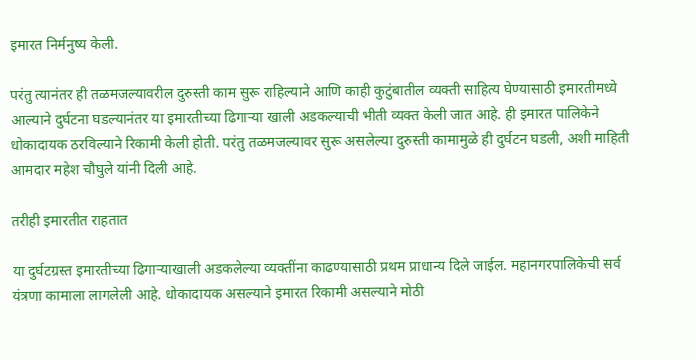इमारत निर्मनुष्य केली.

परंतु त्यानंतर ही तळमजल्यावरील दुरुस्ती काम सुरू राहिल्याने आणि काही कुटुंबातील व्यक्ती साहित्य घेण्यासाठी इमारतीमध्ये आल्याने दुर्घटना घडल्यानंतर या इमारतीच्या ढिगाऱ्या खाली अडकल्याची भीती व्यक्त केली जात आहे. ही इमारत पालिकेने धोकादायक ठरविल्याने रिकामी केली होती. परंतु तळमजल्यावर सुरू असलेल्या दुरुस्ती कामामुळे ही दुर्घटन घडली, अशी माहिती आमदार महेश चौघुले यांनी दिली आहे.

तरीही इमारतीत राहतात

या दुर्घटग्रस्त इमारतीच्या ढिगाऱ्याखाली अडकलेल्या व्यक्तींना काढण्यासाठी प्रथम प्राधान्य दिले जाईल. महानगरपालिकेची सर्व यंत्रणा कामाला लागलेली आहे. धोकादायक असल्याने इमारत रिकामी असल्याने मोठी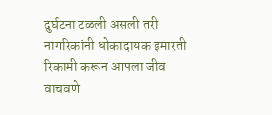दुर्घटना टळली असली तरी नागरिकांनी धोकादायक इमारती रिकामी करून आपला जीव वाचवणे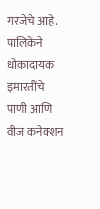गरजेचे आहे. पालिकेने धोकादायक इमारतींचे पाणी आणि वीज कनेक्शन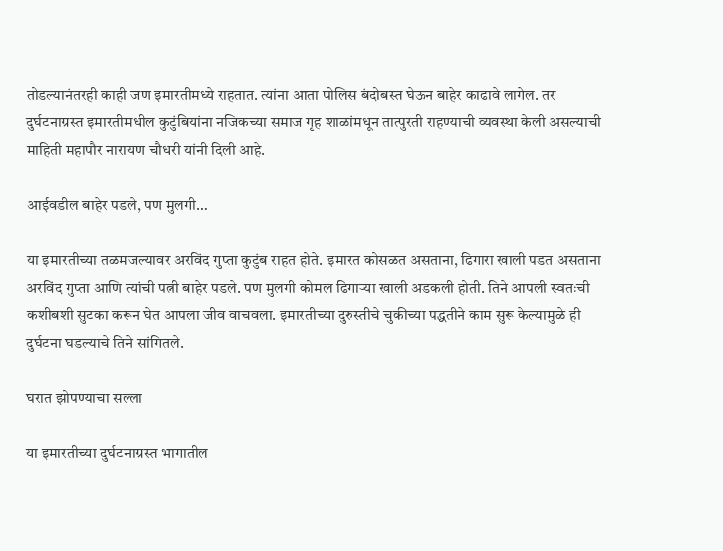तोडल्यानंतरही काही जण इमारतीमध्ये राहतात. त्यांना आता पोलिस बंदोबस्त घेऊन बाहेर काढावे लागेल. तर दुर्घटनाग्रस्त इमारतीमधील कुटुंबियांना नजिकच्या समाज गृह शाळांमधून तात्पुरती राहण्याची व्यवस्था केली असल्याची माहिती महापौर नारायण चौधरी यांनी दिली आहे.

आईवडील बाहेर पडले, पण मुलगी…

या इमारतीच्या तळमजल्यावर अरविंद गुप्ता कुटुंब राहत होते. इमारत कोसळत असताना, ढिगारा खाली पडत असताना अरविंद गुप्ता आणि त्यांची पत्नी बाहेर पडले. पण मुलगी कोमल ढिगाऱ्या खाली अडकली होती. तिने आपली स्वतःची कशीबशी सुटका करून घेत आपला जीव वाचवला. इमारतीच्या दुरुस्तीचे चुकीच्या पद्धतीने काम सुरू केल्यामुळे ही दुर्घटना घडल्याचे तिने सांगितले.

घरात झोपण्याचा सल्ला

या इमारतीच्या दुर्घटनाग्रस्त भागातील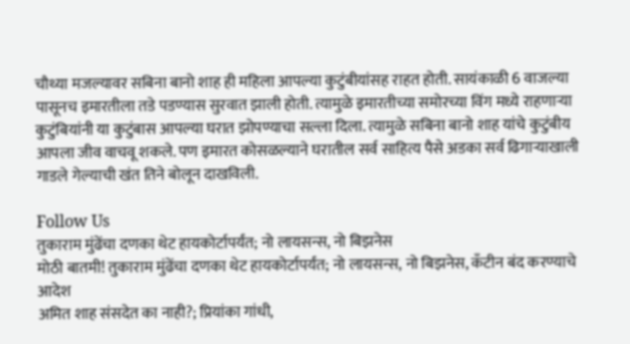चौथ्या मजल्यावर सबिना बानो शाह ही महिला आपल्या कुटुंबीयांसह राहत होती. सायंकाळी 6 वाजल्या पासूनच इमारतीला तडे पडण्यास सुरवात झाली होती. त्यामुळे इमारतीच्या समोरच्या विंग मध्ये राहणाऱ्या कुटुंबियांनी या कुटुंबास आपल्या घरात झोपण्याचा सल्ला दिला. त्यामुळे सबिना बानो शाह यांचे कुटुंबीय आपला जीव वाचवू शकले. पण इमारत कोसळल्याने घरातील सर्व साहित्य पैसे अडका सर्व ढिगाऱ्याखाली गाडले गेल्याची खंत तिने बोलून दाखविली.

Follow Us
तुकाराम मुंढेंचा दणका थेट हायकोर्टापर्यंत; नो लायसन्स, नो बिझनेस
मोठी बातमी! तुकाराम मुंढेंचा दणका थेट हायकोर्टापर्यंत; नो लायसन्स, नो बिझनेस, कँटीन बंद करण्याचे आदेश
अमित शाह संसदेत का नाही?; प्रियांका गांधी,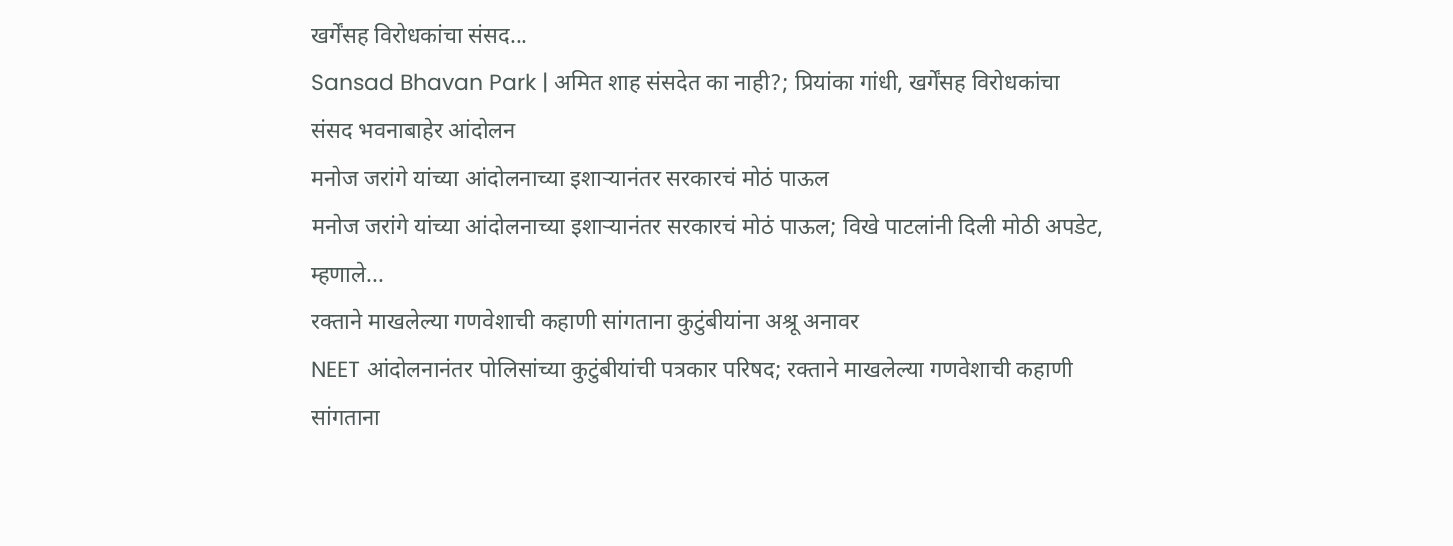खर्गेंसह विरोधकांचा संसद...
Sansad Bhavan Park | अमित शाह संसदेत का नाही?; प्रियांका गांधी, खर्गेंसह विरोधकांचा संसद भवनाबाहेर आंदोलन
मनोज जरांगे यांच्या आंदोलनाच्या इशाऱ्यानंतर सरकारचं मोठं पाऊल
मनोज जरांगे यांच्या आंदोलनाच्या इशाऱ्यानंतर सरकारचं मोठं पाऊल; विखे पाटलांनी दिली मोठी अपडेट, म्हणाले...
रक्ताने माखलेल्या गणवेशाची कहाणी सांगताना कुटुंबीयांना अश्रू अनावर
NEET आंदोलनानंतर पोलिसांच्या कुटुंबीयांची पत्रकार परिषद; रक्ताने माखलेल्या गणवेशाची कहाणी सांगताना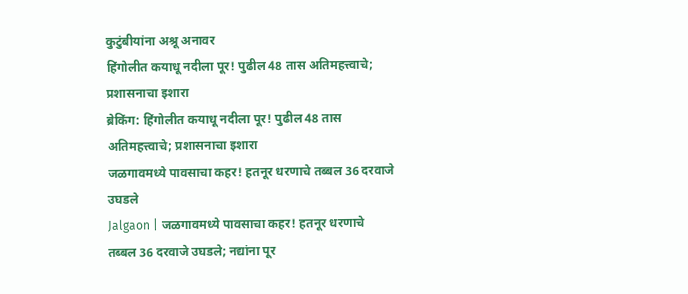कुटुंबीयांना अश्रू अनावर
हिंगोलीत कयाधू नदीला पूर! पुढील 48 तास अतिमहत्त्वाचे; प्रशासनाचा इशारा
ब्रेकिंग: हिंगोलीत कयाधू नदीला पूर! पुढील 48 तास अतिमहत्त्वाचे; प्रशासनाचा इशारा
जळगावमध्ये पावसाचा कहर! हतनूर धरणाचे तब्बल 36 दरवाजे उघडले
Jalgaon | जळगावमध्ये पावसाचा कहर! हतनूर धरणाचे तब्बल 36 दरवाजे उघडले; नद्यांना पूर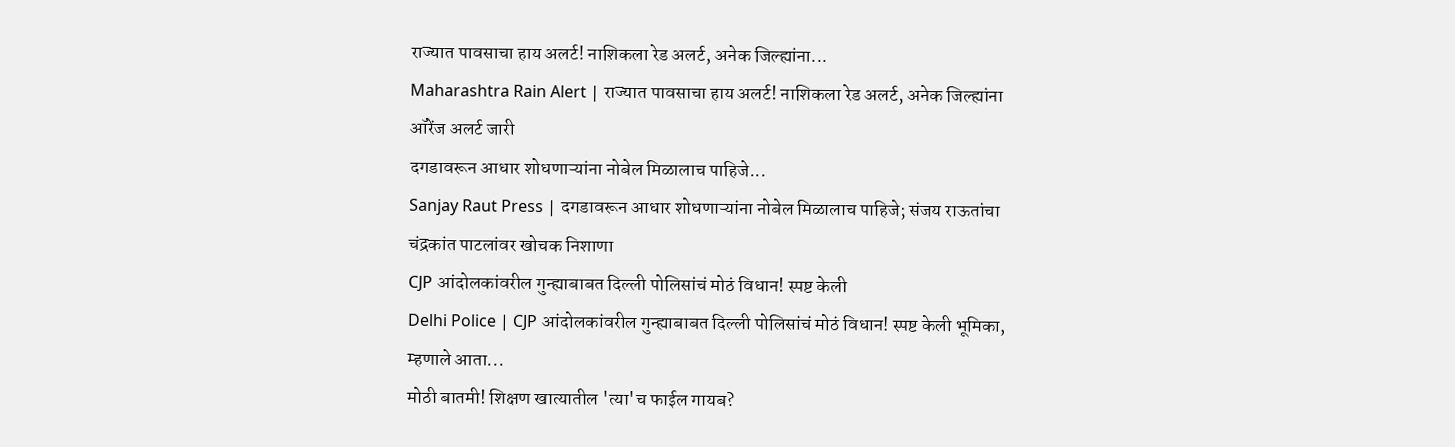राज्यात पावसाचा हाय अलर्ट! नाशिकला रेड अलर्ट, अनेक जिल्ह्यांना...
Maharashtra Rain Alert | राज्यात पावसाचा हाय अलर्ट! नाशिकला रेड अलर्ट, अनेक जिल्ह्यांना ऑरेंज अलर्ट जारी
दगडावरून आधार शोधणाऱ्यांना नोबेल मिळालाच पाहिजे...
Sanjay Raut Press | दगडावरून आधार शोधणाऱ्यांना नोबेल मिळालाच पाहिजे; संजय राऊतांचा चंद्रकांत पाटलांवर खोचक निशाणा
CJP आंदोलकांवरील गुन्ह्याबाबत दिल्ली पोलिसांचं मोठं विधान! स्पष्ट केली
Delhi Police | CJP आंदोलकांवरील गुन्ह्याबाबत दिल्ली पोलिसांचं मोठं विधान! स्पष्ट केली भूमिका, म्हणाले आता...
मोठी बातमी! शिक्षण खात्यातील 'त्या'च फाईल गायब?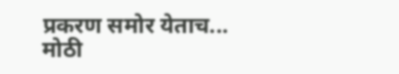प्रकरण समोर येताच...
मोठी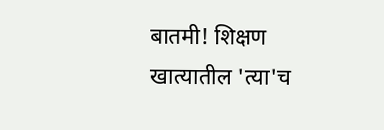बातमी! शिक्षण खात्यातील 'त्या'च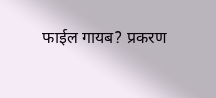फाईल गायब? प्रकरण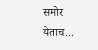समोर येताच...